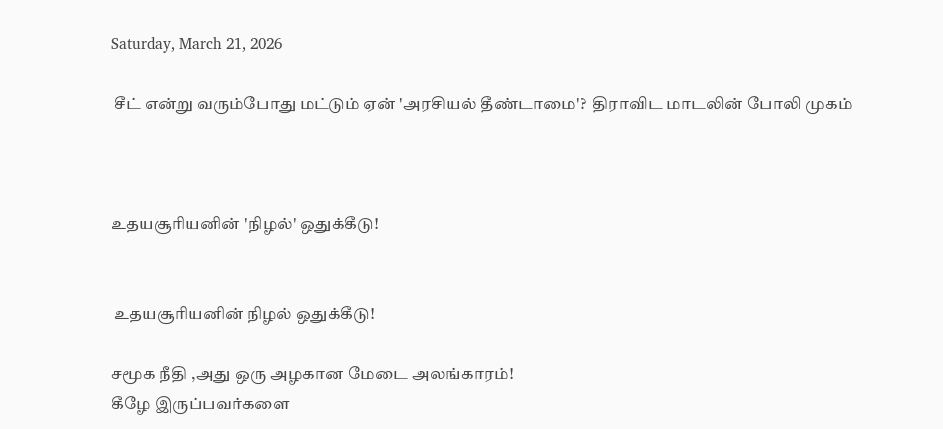Saturday, March 21, 2026

 சீட் என்று வரும்போது மட்டும் ஏன் 'அரசியல் தீண்டாமை'?  திராவிட மாடலின் போலி முகம்



உதயசூரியனின் 'நிழல்' ஒதுக்கீடு!


 உதயசூரியனின் நிழல் ஒதுக்கீடு!

சமூக நீதி ,அது ஒரு அழகான மேடை அலங்காரம்!
கீழே இருப்பவர்களை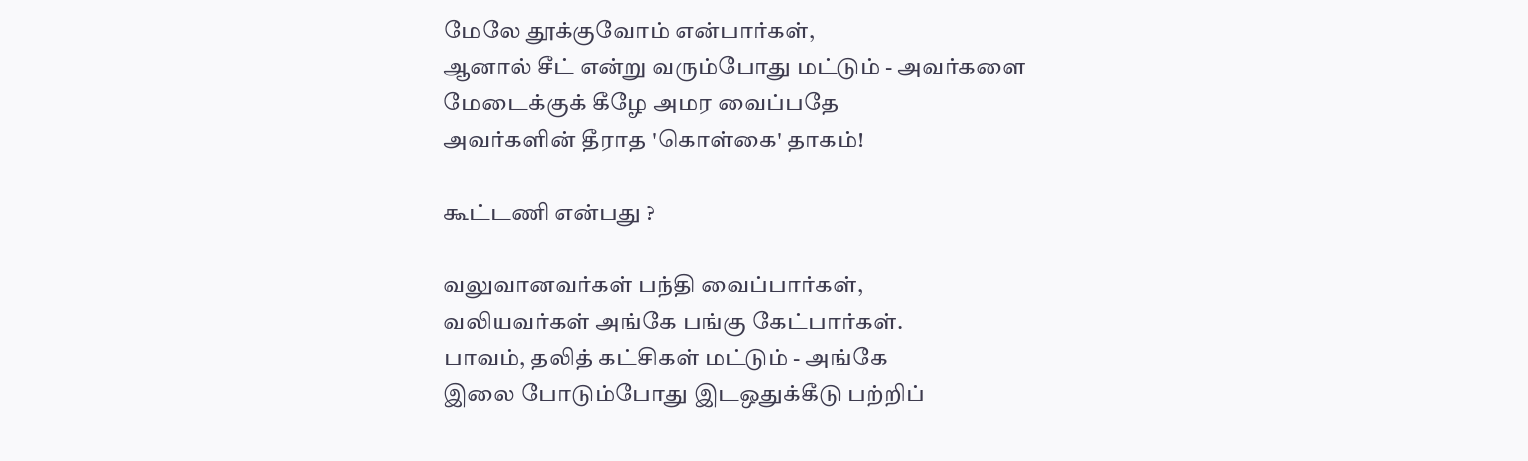மேலே தூக்குவோம் என்பார்கள்,
ஆனால் சீட் என்று வரும்போது மட்டும் - அவர்களை
மேடைக்குக் கீழே அமர வைப்பதே
அவர்களின் தீராத 'கொள்கை' தாகம்!

கூட்டணி என்பது ?

வலுவானவர்கள் பந்தி வைப்பார்கள்,
வலியவர்கள் அங்கே பங்கு கேட்பார்கள்.
பாவம், தலித் கட்சிகள் மட்டும் - அங்கே
இலை போடும்போது இடஒதுக்கீடு பற்றிப்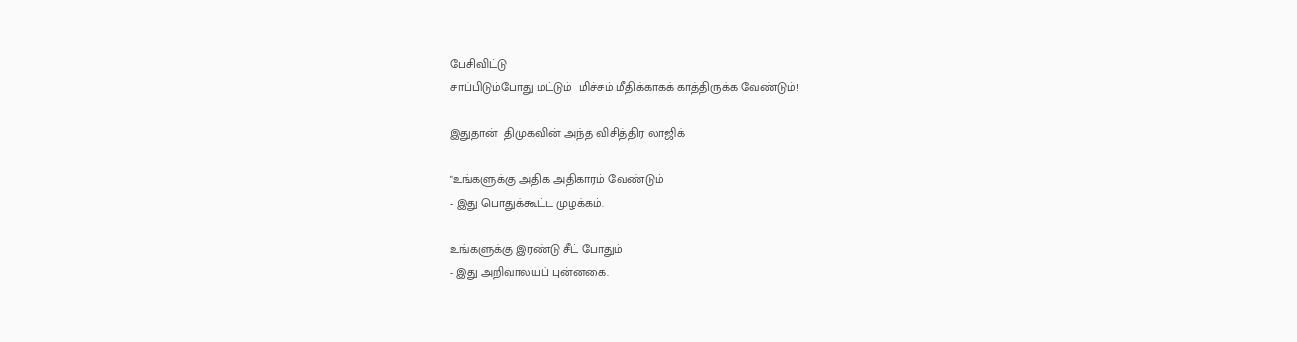பேசிவிட்டு
சாப்பிடும்போது மட்டும்  மிச்சம் மீதிக்காகக் காத்திருக்க வேண்டும்!

இதுதான்  திமுகவின் அந்த விசித்திர லாஜிக்

"உங்களுக்கு அதிக அதிகாரம் வேண்டும்
- இது பொதுக்கூட்ட முழக்கம்.

உங்களுக்கு இரண்டு சீட் போதும்
- இது அறிவாலயப் புன்னகை.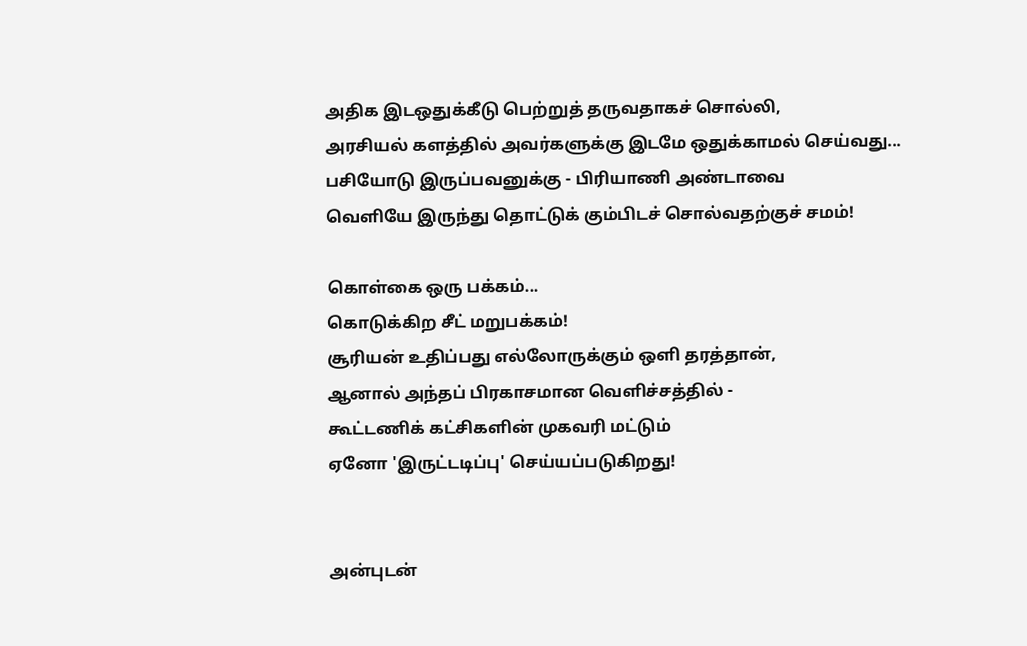அதிக இடஒதுக்கீடு பெற்றுத் தருவதாகச் சொல்லி,
அரசியல் களத்தில் அவர்களுக்கு இடமே ஒதுக்காமல் செய்வது...
பசியோடு இருப்பவனுக்கு - பிரியாணி அண்டாவை
வெளியே இருந்து தொட்டுக் கும்பிடச் சொல்வதற்குச் சமம்!

கொள்கை ஒரு பக்கம்...
கொடுக்கிற சீட் மறுபக்கம்!
சூரியன் உதிப்பது எல்லோருக்கும் ஒளி தரத்தான்,
ஆனால் அந்தப் பிரகாசமான வெளிச்சத்தில் -
கூட்டணிக் கட்சிகளின் முகவரி மட்டும்
ஏனோ 'இருட்டடிப்பு' செய்யப்படுகிறது!


அன்புடன்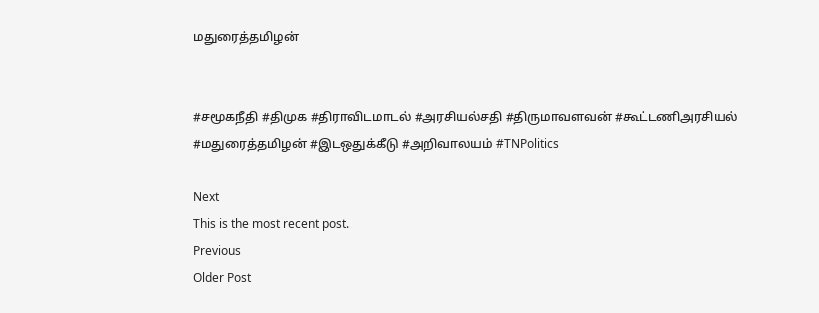மதுரைத்தமிழன்


#சமூகநீதி #திமுக #திராவிடமாடல் #அரசியல்சதி #திருமாவளவன் #கூட்டணிஅரசியல் #மதுரைத்தமிழன் #இடஒதுக்கீடு #அறிவாலயம் #TNPolitics

Next
This is the most recent post.
Previous
Older Post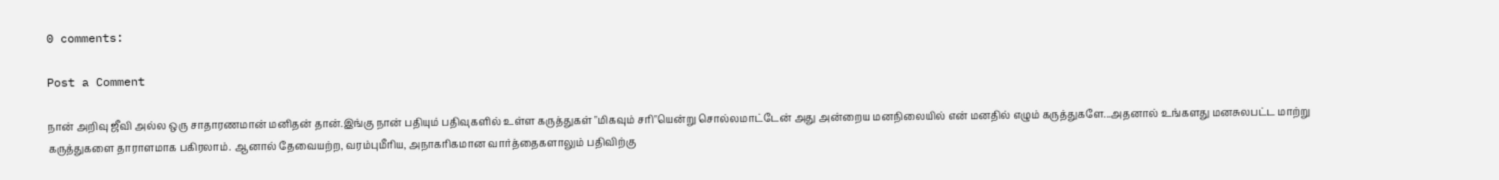0 comments:

Post a Comment

நான் அறிவு ஜீவி அல்ல ஒரு சாதாரணமான் மனிதன் தான்.இங்கு நான் பதியும் பதிவுகளில் உள்ள கருத்துகள் "மிகவும் சரி"யென்று சொல்லமாட்டேன் அது அன்றைய மனநிலையில் என் மனதில் எழும் கருத்துகளே...அதனால் உங்களது மனசுலபட்ட மாற்று கருத்துகளை தாராளமாக பகிரலாம். ஆனால் தேவையற்ற, வரம்புமீரிய, அநாகரிகமான வார்த்தைகளாலும் பதிவிற்கு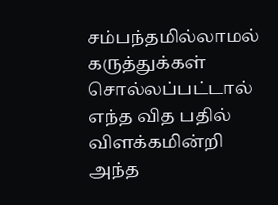சம்பந்தமில்லாமல் கருத்துக்கள் சொல்லப்பட்டால் எந்த வித பதில் விளக்கமின்றி அந்த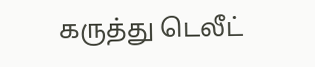கருத்து டெலீட்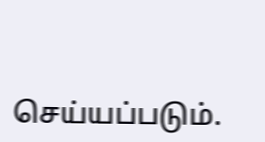செய்யப்படும்.